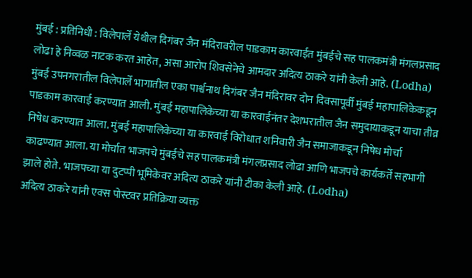मुंबई : प्रतिनिधी : विलेपार्ले येथील दिगंबर जैन मंदिरावरील पाडकाम कारवाईत मुंबईचे सह पालकमंत्री मंगलप्रसाद लोढा हे निव्वळ नाटक करत आहेत, असा आरोप शिवसेनेचे आमदार अदित्य ठाकरे यांनी केली आहे. (Lodha)
मुंबई उपनगरातील विलेपार्ले भागातील एका पार्श्वनाथ दिगंबर जैन मंदिरावर दोन दिवसापूर्वी मुंबई महापालिकेकडून पाडकाम कारवाई करण्यात आली. मुंबई महापालिकेच्या या कारवाईनंतर देशभरातील जैन समुदायाकडून याचा तीव्र निषेध करण्यात आला. मुंबई महापालिकेच्या या कारवाई विरोधात शनिवारी जैन समाजाकडून निषेध मोर्चा काढण्यात आला. या मोर्चात भाजपचे मुंबईचे सह पालकमंत्री मंगलप्रसाद लोढा आणि भाजपचे कार्यकर्ते सहभागी झाले होते. भाजपच्या या दुटप्पी भूमिकेवर अदित्य ठाकरे यांनी टीका केली आहे. (Lodha)
अदित्य ठाकरे यांनी एक्स पोस्टवर प्रतिक्रिया व्यक्त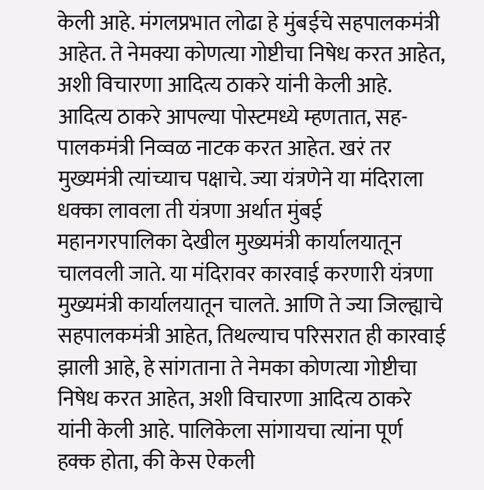केली आहे. मंगलप्रभात लोढा हे मुंबईचे सहपालकमंत्री आहेत. ते नेमक्या कोणत्या गोष्टीचा निषेध करत आहेत, अशी विचारणा आदित्य ठाकरे यांनी केली आहे. आदित्य ठाकरे आपल्या पोस्टमध्ये म्हणतात, सह-पालकमंत्री निव्वळ नाटक करत आहेत. खरं तर मुख्यमंत्री त्यांच्याच पक्षाचे. ज्या यंत्रणेने या मंदिराला धक्का लावला ती यंत्रणा अर्थात मुंबई महानगरपालिका देखील मुख्यमंत्री कार्यालयातून चालवली जाते. या मंदिरावर कारवाई करणारी यंत्रणा मुख्यमंत्री कार्यालयातून चालते. आणि ते ज्या जिल्ह्याचे सहपालकमंत्री आहेत, तिथल्याच परिसरात ही कारवाई झाली आहे, हे सांगताना ते नेमका कोणत्या गोष्टीचा निषेध करत आहेत, अशी विचारणा आदित्य ठाकरे यांनी केली आहे. पालिकेला सांगायचा त्यांना पूर्ण हक्क होता, की केस ऐकली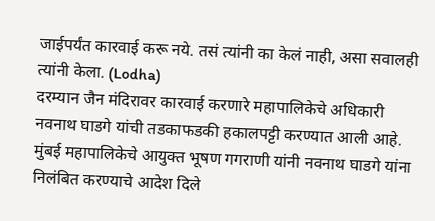जाईपर्यंत कारवाई करू नये. तसं त्यांनी का केलं नाही, असा सवालही त्यांनी केला. (Lodha)
दरम्यान जैन मंदिरावर कारवाई करणारे महापालिकेचे अधिकारी नवनाथ घाडगे यांची तडकाफडकी हकालपट्टी करण्यात आली आहे. मुंबई महापालिकेचे आयुक्त भूषण गगराणी यांनी नवनाथ घाडगे यांना निलंबित करण्याचे आदेश दिले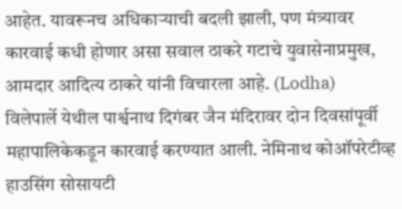आहेत. यावरूनच अधिकाऱ्याची बदली झाली, पण मंत्र्यावर कारवाई कधी होणार असा सवाल ठाकरे गटाचे युवासेनाप्रमुख, आमदार आदित्य ठाकरे यांनी विचारला आहे. (Lodha)
विलेपार्ले येथील पार्श्वनाथ दिगंबर जैन मंदिरावर दोन दिवसांपूर्वी महापालिकेकडून कारवाई करण्यात आली. नेमिनाथ कोऑपरेटीव्ह हाउसिंग सोसायटी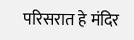परिसरात हे मंदिर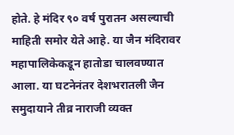होते. हे मंदिर ९० वर्ष पुरातन असल्याची माहिती समोर येते आहे. या जैन मंदिरावर महापालिकेकडून हातोडा चालवण्यात आला. या घटनेनंतर देशभरातली जैन समुदायाने तीव्र नाराजी व्यक्त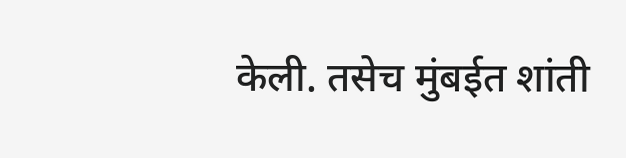केली. तसेच मुंबईत शांती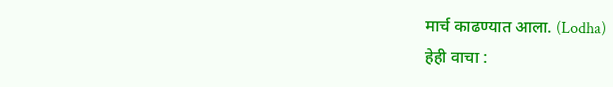मार्च काढण्यात आला. (Lodha)
हेही वाचा :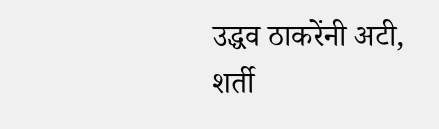उद्धव ठाकरेंनी अटी, शर्ती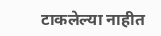टाकलेल्या नाहीत